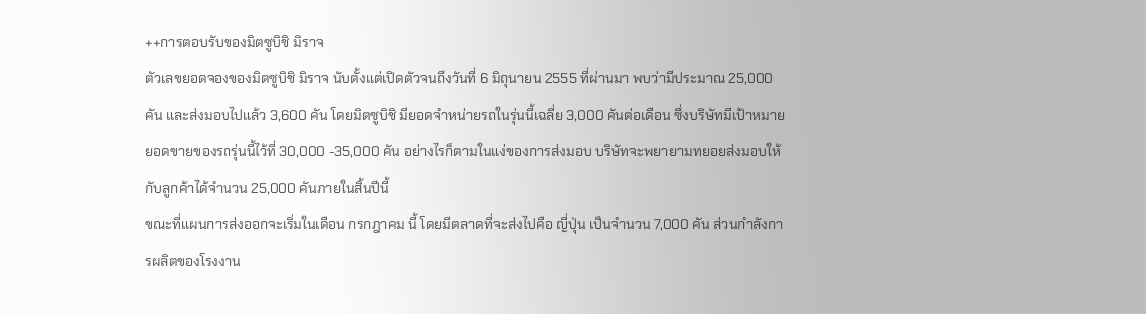++การตอบรับของมิตซูบิชิ มิราจ
ตัวเลขยอดจองของมิตซูบิชิ มิราจ นับตั้งแต่เปิดตัวจนถึงวันที่ 6 มิถุนายน 2555 ที่ผ่านมา พบว่ามีประมาณ 25,000 คัน และส่งมอบไปแล้ว 3,600 คัน โดยมิตซูบิชิ มียอดจำหน่ายรถในรุ่นนี้เฉลี่ย 3,000 คันต่อเดือน ซึ่งบริษัทมีเป้าหมายยอดขายของรถรุ่นนี้ไว้ที่ 30,000 -35,000 คัน อย่างไรก็ตามในแง่ของการส่งมอบ บริษัทจะพยายามทยอยส่งมอบให้กับลูกค้าได้จำนวน 25,000 คันภายในสิ้นปีนี้
ขณะที่แผนการส่งออกจะเริ่มในเดือน กรกฎาคม นี้ โดยมีตลาดที่จะส่งไปคือ ญี่ปุ่น เป็นจำนวน 7,000 คัน ส่วนกำลังการผลิตของโรงงาน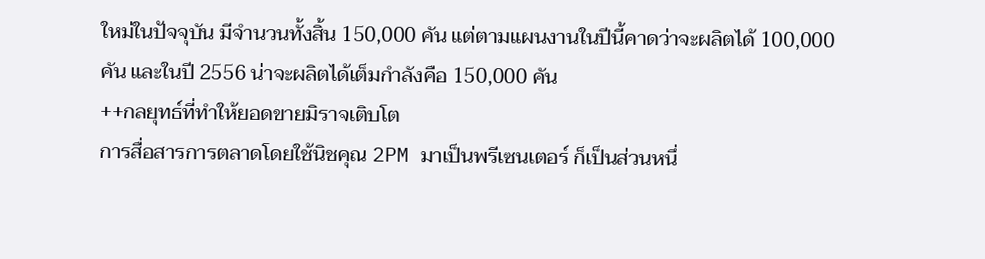ใหม่ในปัจจุบัน มีจำนวนทั้งสิ้น 150,000 คัน แต่ตามแผนงานในปีนี้คาดว่าจะผลิตได้ 100,000 คัน และในปี 2556 น่าจะผลิตได้เต็มกำลังคือ 150,000 คัน
++กลยุทธ์ที่ทำให้ยอดขายมิราจเติบโต
การสื่อสารการตลาดโดยใช้นิชคุณ 2PM มาเป็นพรีเซนเตอร์ ก็เป็นส่วนหนึ่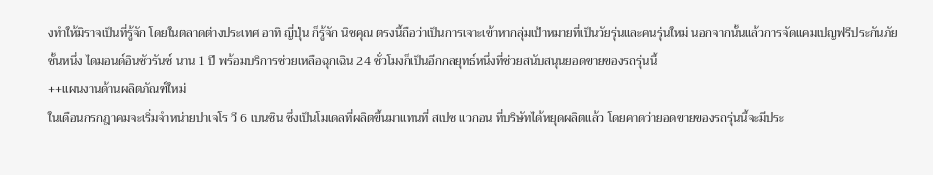งทำให้มิราจเป็นที่รู้จัก โดยในตลาดต่างประเทศ อาทิ ญี่ปุ่น ก็รู้จัก นิชคุณ ตรงนี้ถือว่าเป็นการเจาะเข้าหากลุ่มเป้าหมายที่เป็นวัยรุ่นและคนรุ่นใหม่ นอกจากนั้นแล้วการจัดแคมเปญฟรีประกันภัยชั้นหนึ่ง ไดมอนด์อินชัวรันซ์ นาน 1 ปี พร้อมบริการช่วยเหลือฉุกเฉิน 24 ชั่วโมงก็เป็นอีกกลยุทธ์หนึ่งที่ช่วยสนับสนุนยอดขายของรถรุ่นนี้
++แผนงานด้านผลิตภัณฑ์ใหม่
ในเดือนกรกฎาคมจะเริ่มจำหน่ายปาเจโร วี 6 เบนซิน ซึ่งเป็นโมเดลที่ผลิตขึ้นมาแทนที่ สเปซ แวกอน ที่บริษัทได้หยุดผลิตแล้ว โดยคาดว่ายอดขายของรถรุ่นนี้จะมีประ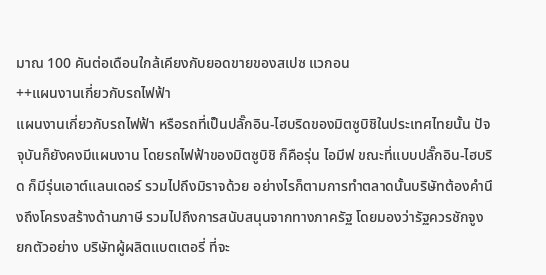มาณ 100 คันต่อเดือนใกล้เคียงกับยอดขายของสเปซ แวกอน
++แผนงานเกี่ยวกับรถไฟฟ้า
แผนงานเกี่ยวกับรถไฟฟ้า หรือรถที่เป็นปลั๊กอิน-ไฮบริดของมิตซูบิชิในประเทศไทยนั้น ปัจจุบันก็ยังคงมีแผนงาน โดยรถไฟฟ้าของมิตซูบิชิ ก็คือรุ่น ไอมีฟ ขณะที่แบบปลั๊กอิน-ไฮบริด ก็มีรุ่นเอาต์แลนเดอร์ รวมไปถึงมิราจด้วย อย่างไรก็ตามการทำตลาดนั้นบริษัทต้องคำนึงถึงโครงสร้างด้านภาษี รวมไปถึงการสนับสนุนจากทางภาครัฐ โดยมองว่ารัฐควรชักจูง ยกตัวอย่าง บริษัทผู้ผลิตแบตเตอรี่ ที่จะ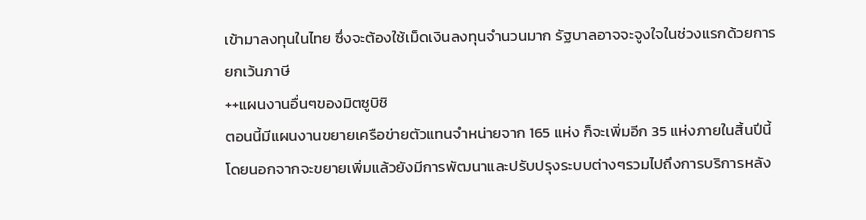เข้ามาลงทุนในไทย ซึ่งจะต้องใช้เม็ดเงินลงทุนจำนวนมาก รัฐบาลอาจจะจูงใจในช่วงแรกด้วยการยกเว้นภาษี
++แผนงานอื่นๆของมิตซูบิชิ
ตอนนี้มีแผนงานขยายเครือข่ายตัวแทนจำหน่ายจาก 165 แห่ง ก็จะเพิ่มอีก 35 แห่งภายในสิ้นปีนี้ โดยนอกจากจะขยายเพิ่มแล้วยังมีการพัฒนาและปรับปรุงระบบต่างๆรวมไปถึงการบริการหลัง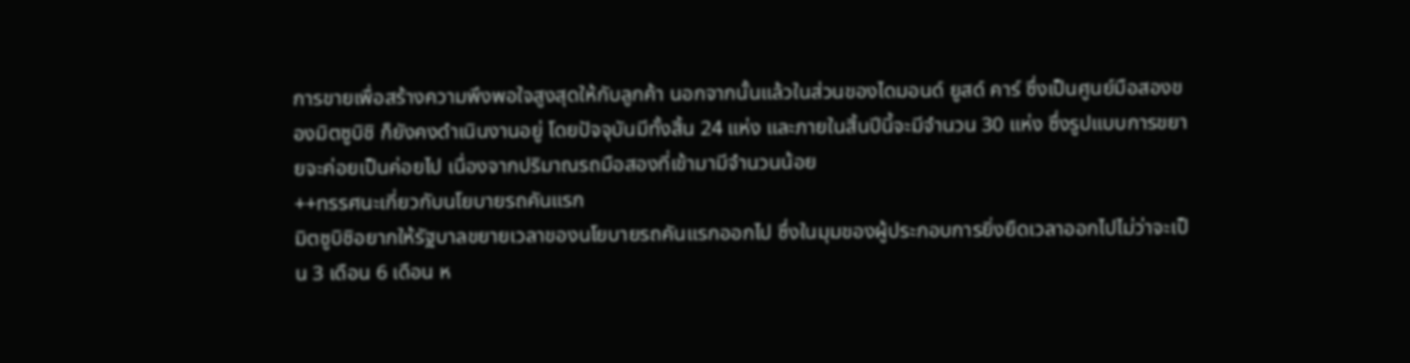การขายเพื่อสร้างความพึงพอใจสูงสุดให้กับลูกค้า นอกจากนั้นแล้วในส่วนของไดมอนด์ ยูสด์ คาร์ ซึ่งเป็นศูนย์มือสองของมิตซูบิชิ ก็ยังคงดำเนินงานอยู่ โดยปัจจุบันมีทั้งสิ้น 24 แห่ง และภายในสิ้นปีนี้จะมีจำนวน 30 แห่ง ซึ่งรูปแบบการขยายจะค่อยเป็นค่อยไป เนื่องจากปริมาณรถมือสองที่เข้ามามีจำนวนน้อย
++ทรรศนะเกี่ยวกับนโยบายรถคันแรก
มิตซูบิชิอยากให้รัฐบาลขยายเวลาของนโยบายรถคันแรกออกไป ซึ่งในมุมของผู้ประกอบการยิ่งยืดเวลาออกไปไม่ว่าจะเป็น 3 เดือน 6 เดือน ห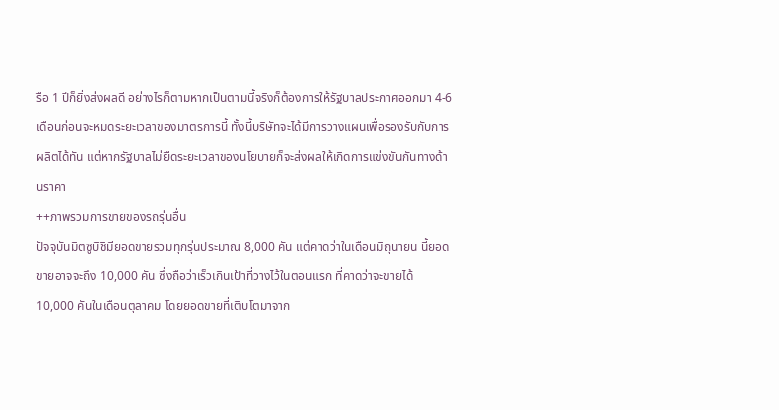รือ 1 ปีก็ยิ่งส่งผลดี อย่างไรก็ตามหากเป็นตามนี้จริงก็ต้องการให้รัฐบาลประกาศออกมา 4-6 เดือนก่อนจะหมดระยะเวลาของมาตรการนี้ ทั้งนี้บริษัทจะได้มีการวางแผนเพื่อรองรับกับการผลิตได้ทัน แต่หากรัฐบาลไม่ยืดระยะเวลาของนโยบายก็จะส่งผลให้เกิดการแข่งขันกันทางด้านราคา
++ภาพรวมการขายของรถรุ่นอื่น
ปัจจุบันมิตซูบิชิมียอดขายรวมทุกรุ่นประมาณ 8,000 คัน แต่คาดว่าในเดือนมิถุนายน นี้ยอดขายอาจจะถึง 10,000 คัน ซึ่งถือว่าเร็วเกินเป้าที่วางไว้ในตอนแรก ที่คาดว่าจะขายได้ 10,000 คันในเดือนตุลาคม โดยยอดขายที่เติบโตมาจาก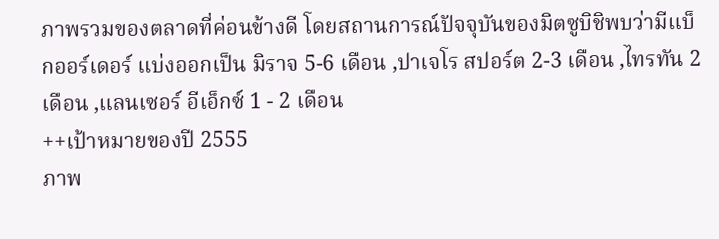ภาพรวมของตลาดที่ค่อนข้างดี โดยสถานการณ์ปัจจุบันของมิตซูบิชิพบว่ามีแบ็กออร์เดอร์ แบ่งออกเป็น มิราจ 5-6 เดือน ,ปาเจโร สปอร์ต 2-3 เดือน ,ไทรทัน 2 เดือน ,แลนเซอร์ อีเอ็กซ์ 1 - 2 เดือน
++เป้าหมายของปี 2555
ภาพ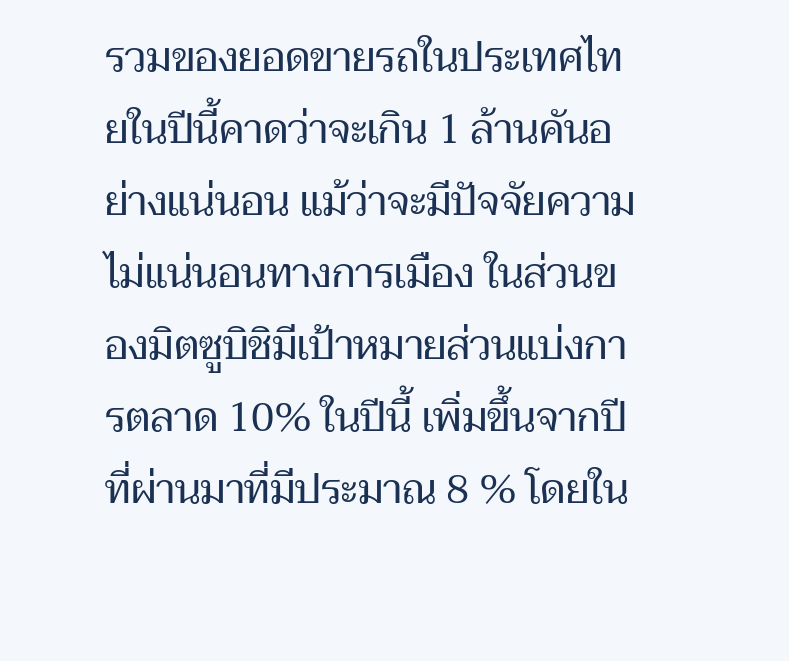รวมของยอดขายรถในประเทศไทยในปีนี้คาดว่าจะเกิน 1 ล้านคันอย่างแน่นอน แม้ว่าจะมีปัจจัยความไม่แน่นอนทางการเมือง ในส่วนของมิตซูบิชิมีเป้าหมายส่วนแบ่งการตลาด 10% ในปีนี้ เพิ่มขึ้นจากปีที่ผ่านมาที่มีประมาณ 8 % โดยใน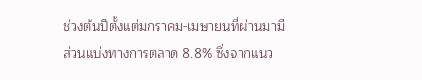ช่วงต้นปีตั้งแต่มกราคม-เมษายนที่ผ่านมามีส่วนแบ่งทางการตลาด 8.8% ซึ่งจากแนว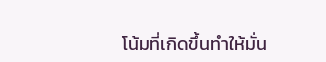โน้มที่เกิดขึ้นทำให้มั่น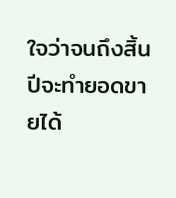ใจว่าจนถึงสิ้นปีจะทำยอดขายได้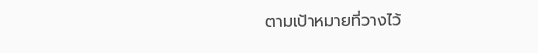ตามเป้าหมายที่วางไว้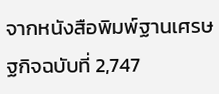จากหนังสือพิมพ์ฐานเศรษฐกิจฉบับที่ 2,747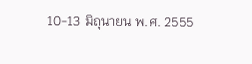10-13 มิถุนายน พ.ศ. 2555